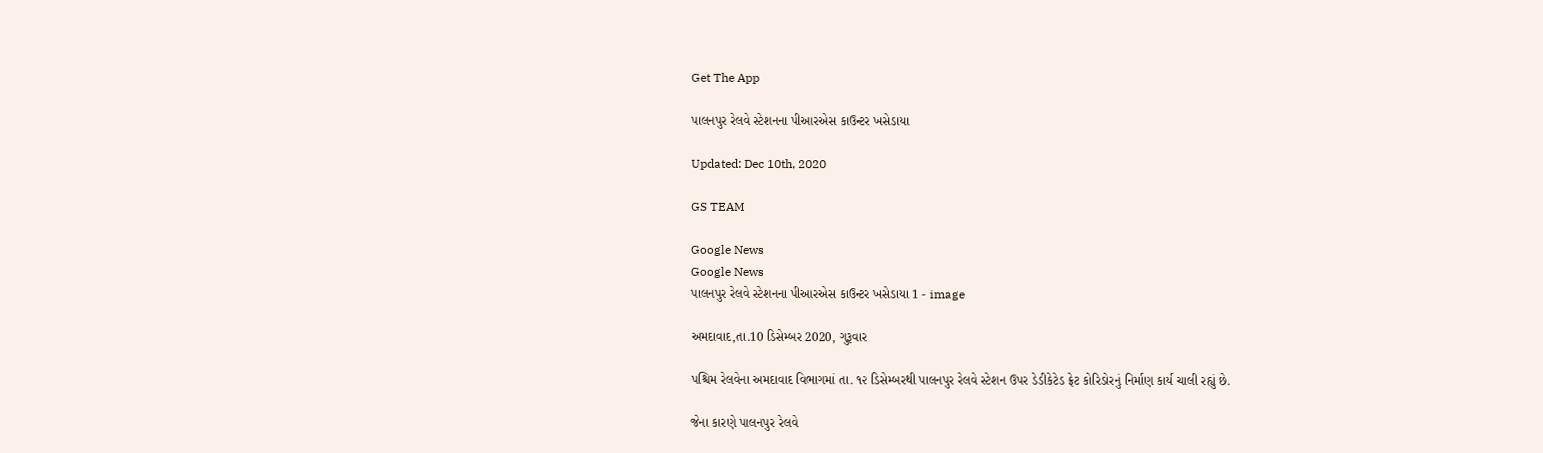Get The App

પાલનપુર રેલવે સ્ટેશનના પીઆરએસ કાઉન્ટર ખસેડાયા

Updated: Dec 10th, 2020

GS TEAM

Google News
Google News
પાલનપુર રેલવે સ્ટેશનના પીઆરએસ કાઉન્ટર ખસેડાયા 1 - image

અમદાવાદ,તા.10 ડિસેમ્બર 2020, ગુરૂવાર

પશ્ચિમ રેલવેના અમદાવાદ વિભાગમાં તા. ૧૨ ડિસેમ્બરથી પાલનપુર રેલવે સ્ટેશન ઉપર ડેડીકેટેડ ફ્રેટ કોરિડોરનું નિર્માણ કાર્ય ચાલી રહ્યું છે.

જેના કારણે પાલનપુર રેલવે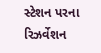સ્ટેશન પરના રિઝર્વેશન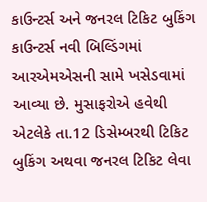કાઉન્ટર્સ અને જનરલ ટિકિટ બુકિંગ કાઉન્ટર્સ નવી બિલ્ડિંગમાં આરએમએસની સામે ખસેડવામાં આવ્યા છે. મુસાફરોએ હવેથી એટલેકે તા.12 ડિસેમ્બરથી ટિકિટ બુકિંગ અથવા જનરલ ટિકિટ લેવા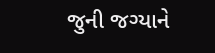જુની જગ્યાને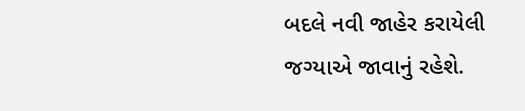બદલે નવી જાહેર કરાયેલી જગ્યાએ જાવાનું રહેશે.